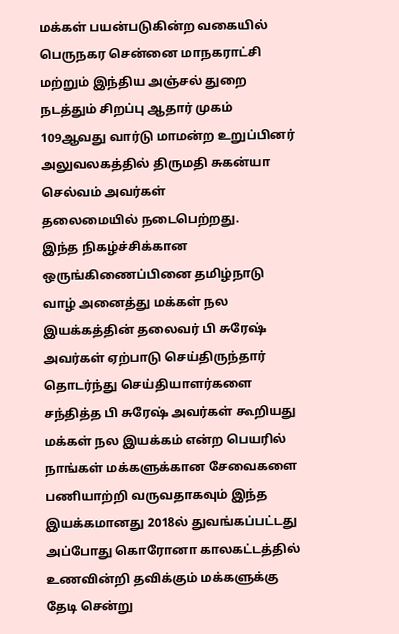மக்கள் பயன்படுகின்ற வகையில் பெருநகர சென்னை மாநகராட்சி மற்றும் இந்திய அஞ்சல் துறை நடத்தும் சிறப்பு ஆதார் முகம் 109ஆவது வார்டு மாமன்ற உறுப்பினர் அலுவலகத்தில் திருமதி சுகன்யா செல்வம் அவர்கள்
தலைமையில் நடைபெற்றது.
இந்த நிகழ்ச்சிக்கான ஒருங்கிணைப்பினை தமிழ்நாடு வாழ் அனைத்து மக்கள் நல இயக்கத்தின் தலைவர் பி சுரேஷ் அவர்கள் ஏற்பாடு செய்திருந்தார் தொடர்ந்து செய்தியாளர்களை சந்தித்த பி சுரேஷ் அவர்கள் கூறியது மக்கள் நல இயக்கம் என்ற பெயரில் நாங்கள் மக்களுக்கான சேவைகளை பணியாற்றி வருவதாகவும் இந்த இயக்கமானது 2018ல் துவங்கப்பட்டது அப்போது கொரோனா காலகட்டத்தில் உணவின்றி தவிக்கும் மக்களுக்கு
தேடி சென்று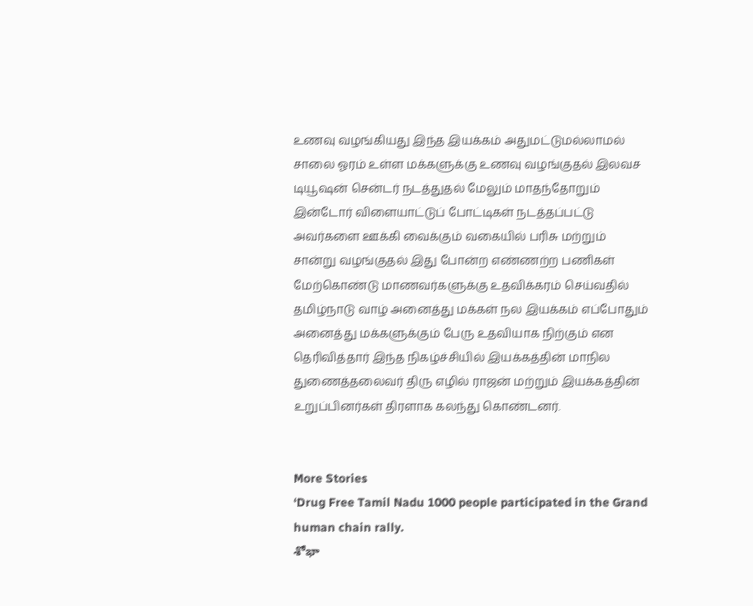உணவு வழங்கியது இந்த இயக்கம் அதுமட்டுமல்லாமல் சாலை ஓரம் உள்ள மக்களுக்கு உணவு வழங்குதல் இலவச டியூஷன் சென்டர் நடத்துதல் மேலும் மாதந்தோறும் இன்டோர் விளையாட்டுப் போட்டிகள் நடத்தப்பட்டு அவர்களை ஊக்கி வைக்கும் வகையில் பரிசு மற்றும் சான்று வழங்குதல் இது போன்ற எண்ணற்ற பணிகள் மேற்கொண்டு மாணவர்களுக்கு உதவிக்கரம் செய்வதில் தமிழ்நாடு வாழ் அனைத்து மக்கள் நல இயக்கம் எப்போதும் அனைத்து மக்களுக்கும் பேரு உதவியாக நிற்கும் என தெரிவித்தார் இந்த நிகழ்ச்சியில் இயக்கத்தின் மாநில துணைத்தலைவர் திரு எழில் ராஜன் மற்றும் இயக்கத்தின் உறுப்பினர்கள் திரளாக கலந்து கொண்டனர்.


More Stories
‘Drug Free Tamil Nadu 1000 people participated in the Grand human chain rally.
శోభా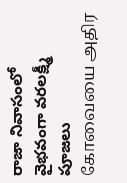రాజా నివాసంలో వైభవంగా వరలక్ష్మీ పూజలు
கோவையை அதிர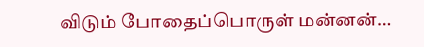விடும் போதைப்பொருள் மன்னன்…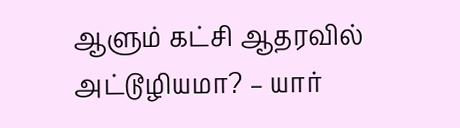ஆளும் கட்சி ஆதரவில் அட்டூழியமா? – யார்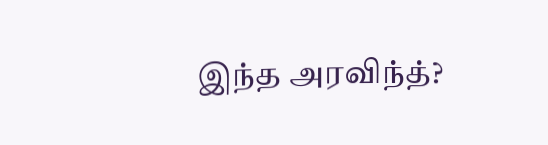இந்த அரவிந்த்?